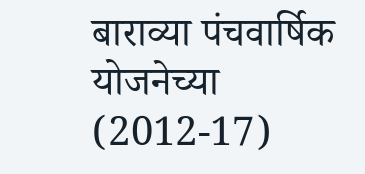बाराव्या पंचवार्षिक योजनेच्या (2012-17)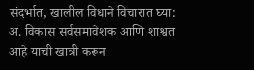संदर्भात, खालील विधाने विचारात घ्या:
अ. विकास सर्वसमावेशक आणि शाश्वत आहे याची खात्री करून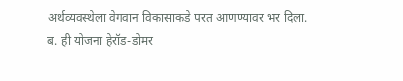अर्थव्यवस्थेला वेगवान विकासाकडे परत आणण्यावर भर दिला.
ब. ही योजना हेरॉड-डोमर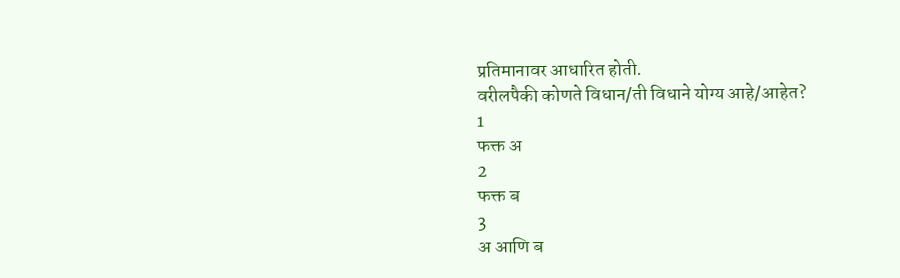प्रतिमानावर आधारित होती.
वरीलपैकी कोणते विधान/ती विधाने योग्य आहे/आहेत?
1
फक्त अ
2
फक्त ब
3
अ आणि ब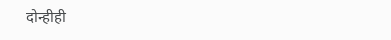दोन्हीही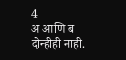4
अ आणि ब दोन्हीही नाही.